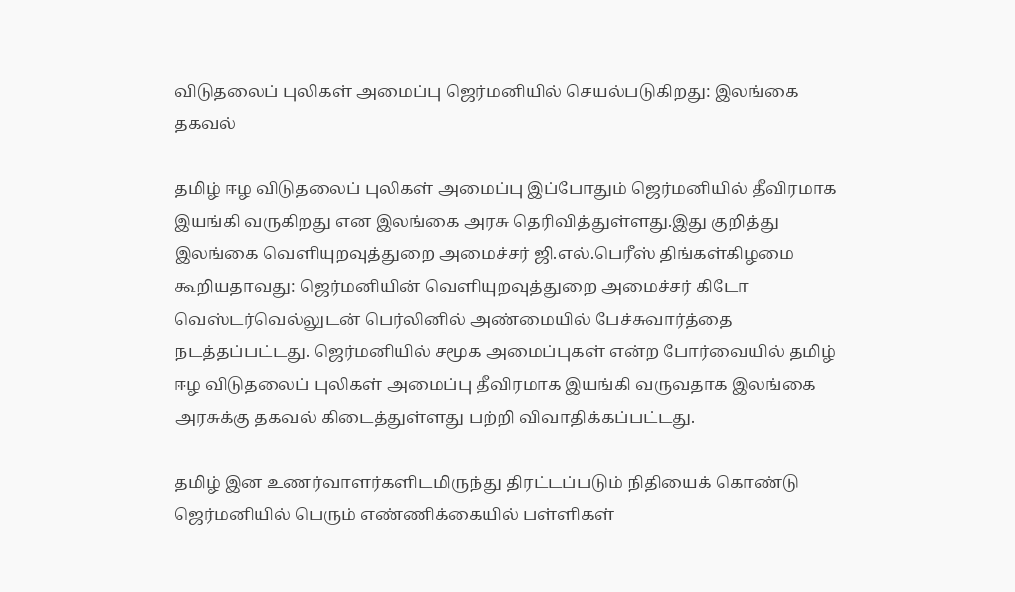விடுதலைப் புலிகள் அமைப்பு ஜெர்மனியில் செயல்படுகிறது: இலங்கை தகவல்

தமிழ் ஈழ விடுதலைப் புலிகள் அமைப்பு இப்போதும் ஜெர்மனியில் தீவிரமாக இயங்கி வருகிறது என இலங்கை அரசு தெரிவித்துள்ளது.இது குறித்து இலங்கை வெளியுறவுத்துறை அமைச்சர் ஜி.எல்.பெரீஸ் திங்கள்கிழமை கூறியதாவது: ஜெர்மனியின் வெளியுறவுத்துறை அமைச்சர் கிடோ வெஸ்டர்வெல்லுடன் பெர்லினில் அண்மையில் பேச்சுவார்த்தை நடத்தப்பட்டது. ஜெர்மனியில் சமூக அமைப்புகள் என்ற போர்வையில் தமிழ் ஈழ விடுதலைப் புலிகள் அமைப்பு தீவிரமாக இயங்கி வருவதாக இலங்கை அரசுக்கு தகவல் கிடைத்துள்ளது பற்றி விவாதிக்கப்பட்டது.

தமிழ் இன உணர்வாளர்களிடமிருந்து திரட்டப்படும் நிதியைக் கொண்டு ஜெர்மனியில் பெரும் எண்ணிக்கையில் பள்ளிகள்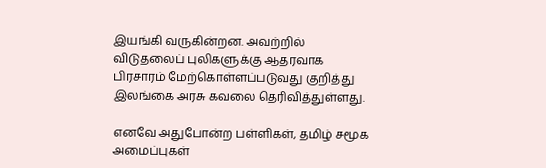இயங்கி வருகின்றன. அவற்றில் விடுதலைப் புலிகளுக்கு ஆதரவாக பிரசாரம் மேற்கொள்ளப்படுவது குறித்து இலங்கை அரசு கவலை தெரிவித்துள்ளது.

எனவே அதுபோன்ற பள்ளிகள், தமிழ் சமூக அமைப்புகள்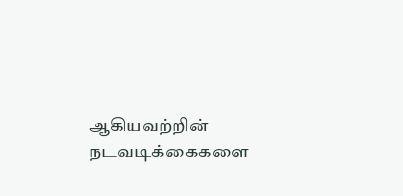ஆகியவற்றின் நடவடிக்கைகளை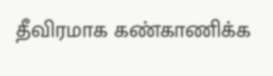தீவிரமாக கண்காணிக்க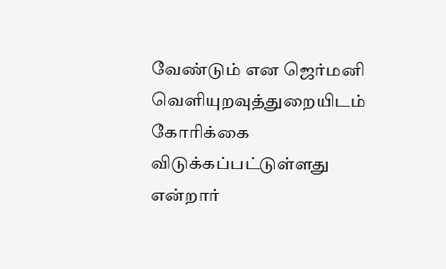வேண்டும் என ஜெர்மனி வெளியுறவுத்துறையிடம் கோரிக்கை விடுக்கப்பட்டுள்ளது என்றார்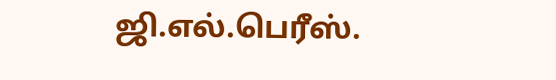ஜி.எல்.பெரீஸ்.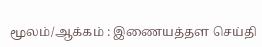மூலம்/ஆக்கம் : இணையத்தள செய்தி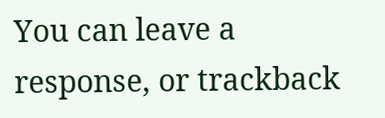You can leave a response, or trackback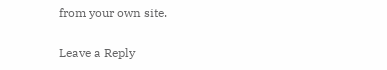from your own site.

Leave a Reply